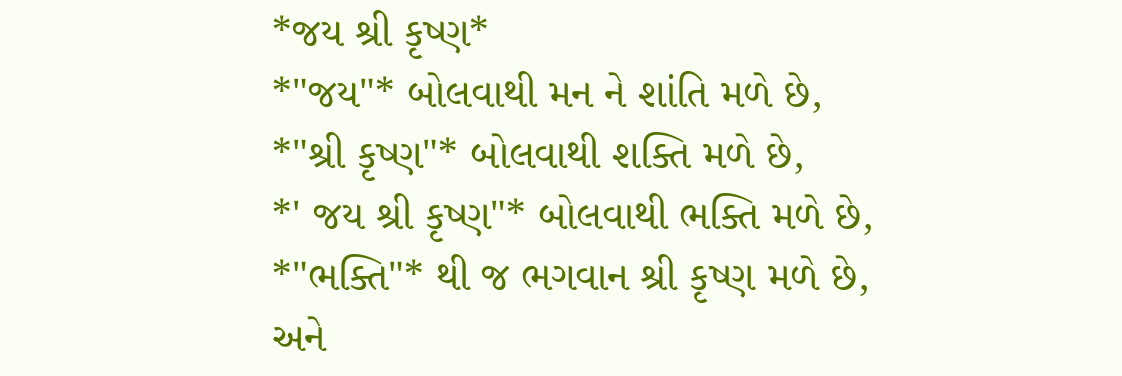*જય શ્રી કૃષ્ણ*
*"જય"* બોલવાથી મન ને શાંતિ મળે છે,
*"શ્રી કૃષ્ણ"* બોલવાથી શક્તિ મળે છે,
*' જય શ્રી કૃષ્ણ"* બોલવાથી ભક્તિ મળે છે,
*"ભક્તિ"* થી જ ભગવાન શ્રી કૃષ્ણ મળે છે,
અને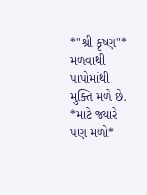*"શ્રી કૃષ્ણ"* મળવાથી પાપોમાંથી મુક્તિ મળે છે.
*માટે જ્યારે પણ મળો*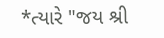*ત્યારે "જય શ્રી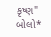કૃષ્ણ" બોલો*